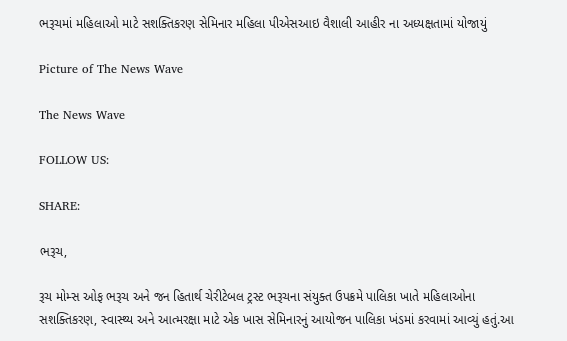ભરૂચમાં મહિલાઓ માટે સશક્તિકરણ સેમિનાર મહિલા પીએસઆઇ વૈશાલી આહીર ના અધ્યક્ષતામાં યોજાયું

Picture of The News Wave

The News Wave

FOLLOW US:

SHARE:

ભરૂચ,

રૂચ મોમ્સ ઓફ ભરૂચ અને જન હિતાર્થ ચેરીટેબલ ટ્રસ્ટ ભરૂચના સંયુક્ત ઉપક્રમે પાલિકા ખાતે મહિલાઓના સશક્તિકરણ, સ્વાસ્થ્ય અને આત્મરક્ષા માટે એક ખાસ સેમિનારનું આયોજન પાલિકા ખંડમાં કરવામાં આવ્યું હતું.આ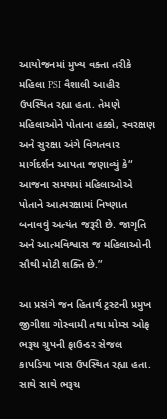આયોજનમાં મુખ્ય વક્તા તરીકે મહિલા PSI વૈશાલી આહીર ઉપસ્થિત રહ્યા હતા. તેમણે મહિલાઓને પોતાના હક્કો, સ્વરક્ષણ અને સુરક્ષા અંગે વિગતવાર માર્ગદર્શન આપતા જણાવ્યું કે“ આજના સમયમાં મહિલાઓએ પોતાને આત્મરક્ષામાં નિષ્ણાત બનાવવું અત્યંત જરૂરી છે. જાગૃતિ અને આત્મવિશ્વાસ જ મહિલાઓની સૌથી મોટી શક્તિ છે.”

આ પ્રસંગે જન હિતાર્થ ટ્રસ્ટની પ્રમુખ જીગીશા ગોસ્વામી તથા મોમ્સ ઓફ ભરૂચ ગ્રુપની ફાઉન્ડર સેજલ કાપડિયા ખાસ ઉપસ્થિત રહ્યા હતા. સાથે સાથે ભરૂચ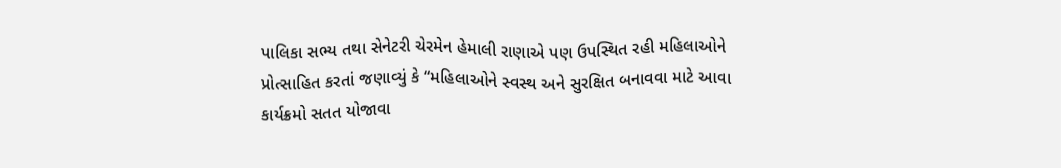પાલિકા સભ્ય તથા સેનેટરી ચેરમેન હેમાલી રાણાએ પણ ઉપસ્થિત રહી મહિલાઓને પ્રોત્સાહિત કરતાં જણાવ્યું કે “મહિલાઓને સ્વસ્થ અને સુરક્ષિત બનાવવા માટે આવા કાર્યક્રમો સતત યોજાવા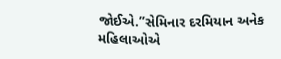જોઈએ.”સેમિનાર દરમિયાન અનેક મહિલાઓએ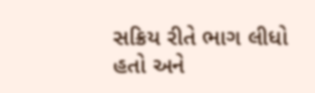સક્રિય રીતે ભાગ લીધો હતો અને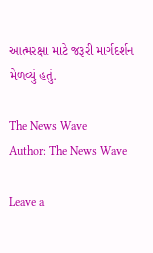આત્મરક્ષા માટે જરૂરી માર્ગદર્શન મેળવ્યું હતું.

The News Wave
Author: The News Wave

Leave a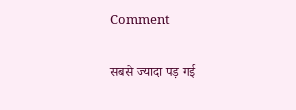Comment

सबसे ज्यादा पड़ गई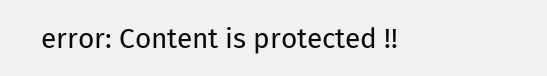error: Content is protected !!